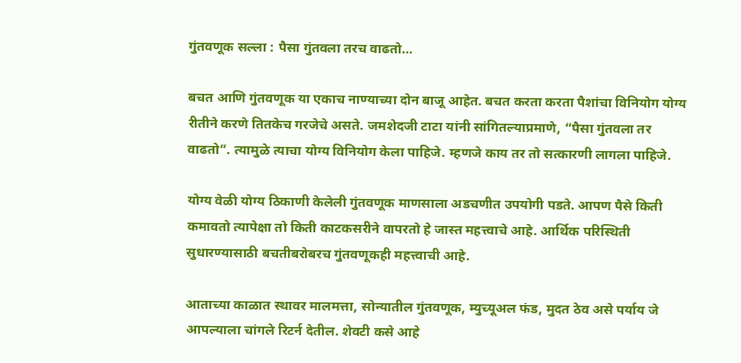गुंतवणूक सल्ला : पैसा गुंतवला तरच वाढतो…

बचत आणि गुंतवणूक या एकाच नाण्याच्या दोन बाजू आहेत. बचत करता करता पैशांचा विनियोग योग्य रीतीने करणे तितकेच गरजेचे असते. जमशेदजी टाटा यांनी सांगितल्याप्रमाणे, “पैसा गुंतवला तर वाढतो”. त्यामुळे त्याचा योग्य विनियोग केला पाहिजे. म्हणजे काय तर तो सत्कारणी लागला पाहिजे.

योग्य वेळी योग्य ठिकाणी केलेली गुंतवणूक माणसाला अडचणीत उपयोगी पडते. आपण पैसे किती कमावतो त्यापेक्षा तो किती काटकसरीने वापरतो हे जास्त महत्त्वाचे आहे. आर्थिक परिस्थिती सुधारण्यासाठी बचतीबरोबरच गुंतवणूकही महत्त्वाची आहे.

आताच्या काळात स्थावर मालमत्ता, सोन्यातील गुंतवणूक, म्युच्यूअल फंड, मुदत ठेव असे पर्याय जे आपल्याला चांगले रिटर्न देतील. शेवटी कसे आहे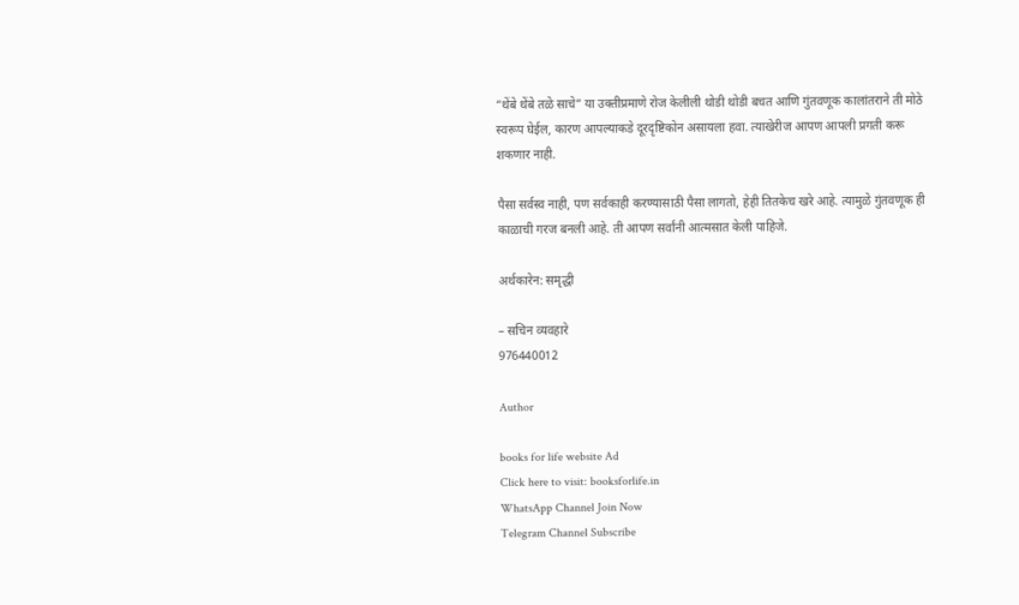“थेंबे थेंबे तळे साचे” या उक्तीप्रमाणे रोज केलीली थोडी थोडी बचत आणि गुंतवणूक कालांतराने ती मोठे स्वरूप घेईल, कारण आपल्याकडे दूरदृष्टिकोन असायला हवा. त्याखेरीज आपण आपली प्रगती करू शकणार नाही.

पैसा सर्वस्व नाही, पण सर्वकाही करण्यासाठी पैसा लागतो, हेही तितकेच खरे आहे. त्यामुळे गुंतवणूक ही काळाची गरज बनली आहे. ती आपण सर्वांनी आत्मसात केली पाहिजे.

अर्थकारेन: समृद्धी

– सचिन व्यवहारे
976440012

Author

books for life website Ad
Click here to visit: booksforlife.in
WhatsApp Channel Join Now
Telegram Channel Subscribe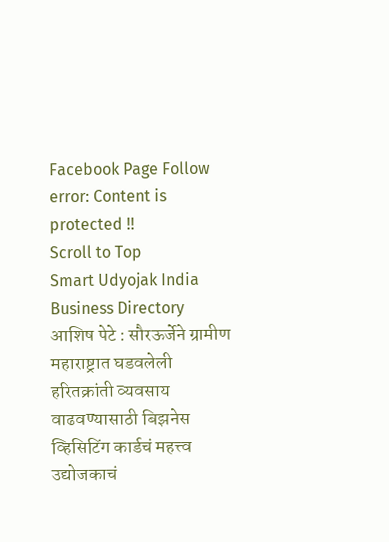Facebook Page Follow
error: Content is protected !!
Scroll to Top
Smart Udyojak India Business Directory
आशिष पेटे : सौरऊर्जेने ग्रामीण महाराष्ट्रात घडवलेली हरितक्रांती व्यवसाय वाढवण्यासाठी बिझनेस व्हिसिटिंग कार्डचं महत्त्व उद्योजकाचं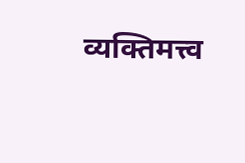व्यक्तिमत्त्व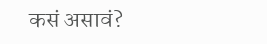कसं असावं?